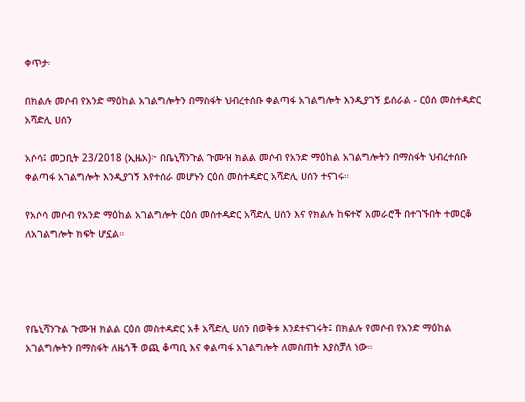ቀጥታ፡

በክልሉ መሶብ የአንድ ማዕከል አገልግሎትን በማስፋት ህብረተሰቡ ቀልጣፋ አገልግሎት እንዲያገኝ ይሰራል - ርዕሰ መስተዳድር አሻድሊ ሀሰን

አሶሳ፤ መጋቢት 23/2018 (ኢዜአ)፦ በቤኒሻንጉል ጉሙዝ ክልል መሶብ የአንድ ማዕከል አገልግሎትን በማስፋት ህብረተሰቡ ቀልጣፋ አገልግሎት እንዲያገኝ እየተሰራ መሆኑን ርዕሰ መስተዳድር አሻድሊ ሀሰን ተናገሩ።

የአሶሳ መሶብ የአንድ ማዕከል አገልግሎት ርዕሰ መስተዳድር አሻድሊ ሀሰን እና የክልሉ ከፍተኛ አመራሮች በተገኙበት ተመርቆ ለአገልግሎት ክፍት ሆኗል።




የቤኒሻንጉል ጉሙዝ ክልል ርዕሰ መስተዳድር አቶ አሻድሊ ሀሰን በወቅቱ እንደተናገሩት፤ በክልሉ የመሶብ የአንድ ማዕከል አገልግሎትን በማስፋት ለዜጎች ወጪ ቆጣቢ እና ቀልጣፋ አገልግሎት ለመስጠት እያስቻለ ነው።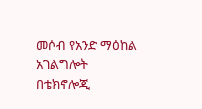መሶብ የአንድ ማዕከል አገልግሎት በቴክኖሎጂ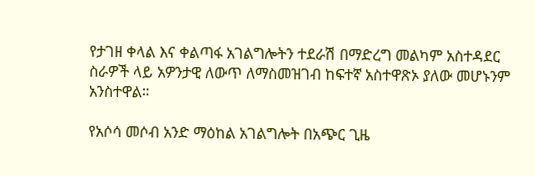የታገዘ ቀላል እና ቀልጣፋ አገልግሎትን ተደራሽ በማድረግ መልካም አስተዳደር ስራዎች ላይ አዎንታዊ ለውጥ ለማስመዝገብ ከፍተኛ አስተዋጽኦ ያለው መሆኑንም አንስተዋል።

የአሶሳ መሶብ አንድ ማዕከል አገልግሎት በአጭር ጊዜ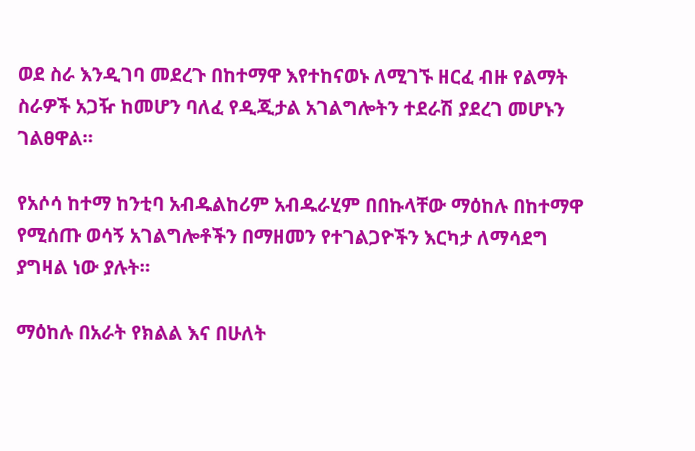ወደ ስራ እንዲገባ መደረጉ በከተማዋ እየተከናወኑ ለሚገኙ ዘርፈ ብዙ የልማት ስራዎች አጋዥ ከመሆን ባለፈ የዲጂታል አገልግሎትን ተደራሽ ያደረገ መሆኑን ገልፀዋል።

የአሶሳ ከተማ ከንቲባ አብዱልከሪም አብዱራሂም በበኩላቸው ማዕከሉ በከተማዋ የሚሰጡ ወሳኝ አገልግሎቶችን በማዘመን የተገልጋዮችን እርካታ ለማሳደግ ያግዛል ነው ያሉት።

ማዕከሉ በአራት የክልል እና በሁለት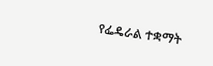የፌዴራል ተቋማት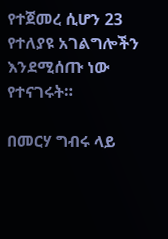የተጀመረ ሲሆን 23 የተለያዩ አገልግሎችን እንደሚሰጡ ነው የተናገሩት።

በመርሃ ግብሩ ላይ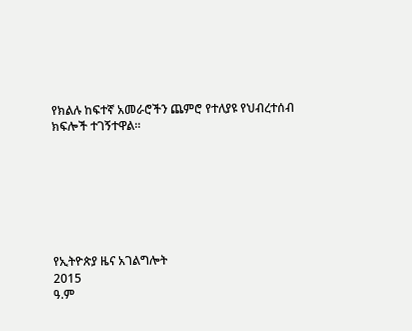የክልሉ ከፍተኛ አመራሮችን ጨምሮ የተለያዩ የህብረተሰብ ክፍሎች ተገኝተዋል።







የኢትዮጵያ ዜና አገልግሎት
2015
ዓ.ም